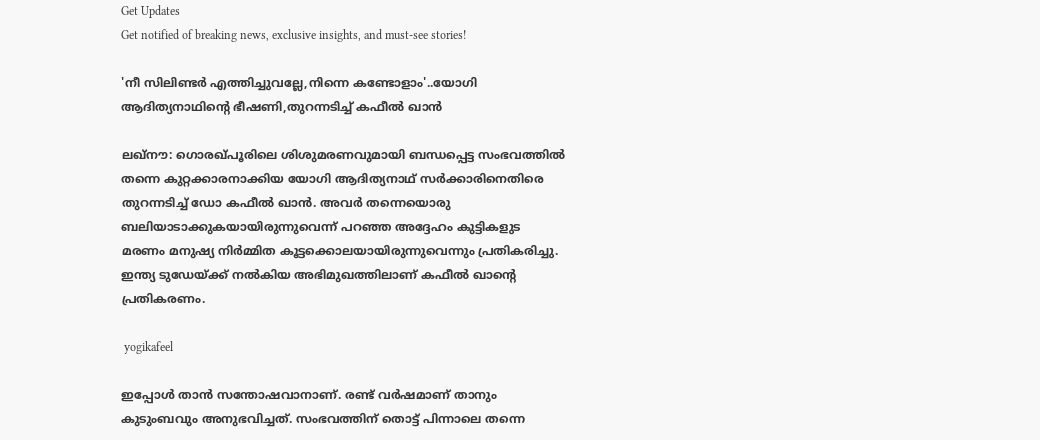Get Updates
Get notified of breaking news, exclusive insights, and must-see stories!

'നീ സിലിണ്ടര്‍ എത്തിച്ചുവല്ലേ,നിന്നെ കണ്ടോളാം'..യോഗി ആദിത്യനാഥിന്‍റെ ഭീഷണി,തുറന്നടിച്ച് കഫീല്‍ ഖാന്‍

ലഖ്നൗ: ഗൊരഖ്പൂരിലെ ശിശുമരണവുമായി ബന്ധപ്പെട്ട സംഭവത്തില്‍ തന്നെ കുറ്റക്കാരനാക്കിയ യോഗി ആദിത്യനാഥ് സര്‍ക്കാരിനെതിരെ തുറന്നടിച്ച് ഡോ കഫീല്‍ ഖാന്‍. അവര്‍ തന്നെയൊരു ബലിയാടാക്കുകയായിരുന്നുവെന്ന് പറഞ്ഞ അദ്ദേഹം കുട്ടികളുട മരണം മനുഷ്യ നിര്‍മ്മിത കൂട്ടക്കൊലയായിരുന്നുവെന്നും പ്രതികരിച്ചു. ഇന്ത്യ ടുഡേയ്ക്ക് നല്‍കിയ അഭിമുഖത്തിലാണ് കഫീല്‍ ഖാന്‍റെ പ്രതികരണം.

 yogikafeel

ഇപ്പോള്‍ താന്‍ സന്തോഷവാനാണ്. രണ്ട് വര്‍ഷമാണ് താനും കുടുംബവും അനുഭവിച്ചത്. സംഭവത്തിന് തൊട്ട് പിന്നാലെ തന്നെ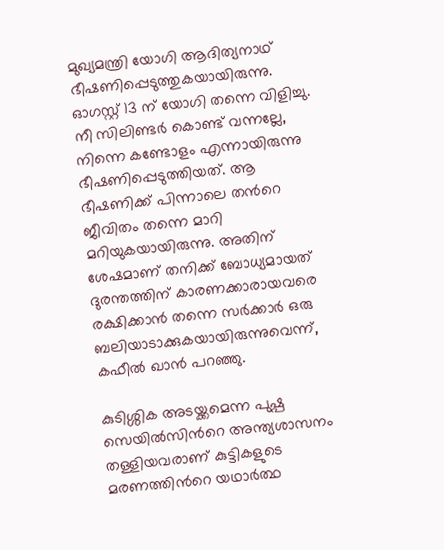മുഖ്യമന്ത്രി യോഗി ആദിത്യനാഥ് ഭീഷണിപ്പെടുത്തുകയായിരുന്നു. ഓഗസ്റ്റ് 13 ന് യോഗി തന്നെ വിളിച്ചു. നീ സിലിണ്ടര്‍ കൊണ്ട് വന്നല്ലേ, നിന്നെ കണ്ടോളം എന്നായിരുന്നു ഭീഷണിപ്പെടുത്തിയത്. ആ ഭീഷണിക്ക് പിന്നാലെ തന്‍റെ ജീവിതം തന്നെ മാറി മറിയുകയായിരുന്നു. അതിന് ശേഷമാണ് തനിക്ക് ബോധ്യമായത് ദുരന്തത്തിന് കാരണക്കാരായവരെ രക്ഷിക്കാന്‍ തന്നെ സര്‍ക്കാര്‍ ഒരു ബലിയാടാക്കുകയായിരുന്നുവെന്ന്, കഫീല്‍ ഖാന്‍ പറഞ്ഞു.

കുടിശ്ശിക അടയ്ക്കമെന്ന പുഷ്പ സെയില്‍സിന്‍റെ അന്ത്യശാസനം തള്ളിയവരാണ് കുട്ടികളുടെ മരണത്തിന്‍റെ യഥാര്‍ത്ഥ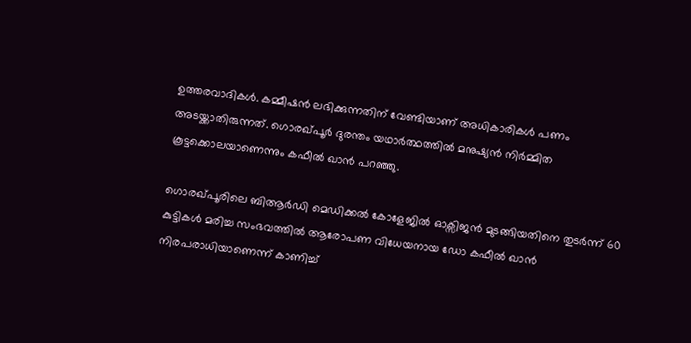ഉത്തരവാദികള്‍. കമ്മീഷന്‍ ലഭിക്കുന്നതിന് വേണ്ടിയാണ് അധികാരികള്‍ പണം അടയ്ക്കാതിരുന്നത്. ഗൊരഖ്പൂര്‍ ദുരന്തം യഥാര്‍ത്ഥത്തില്‍ മനുഷ്യന്‍ നിര്‍മ്മിത കൂട്ടക്കൊലയാണെന്നും കഫീല്‍ ഖാന്‍ പറഞ്ഞു.

ഗൊരഖ്പൂരിലെ ബിആര്‍ഡി മെഡിക്കല്‍ കോളേജില്‍ ഓക്സിജന്‍ മുടങ്ങിയതിനെ തുടര്‍ന്ന് 60 കുട്ടികള്‍ മരിച്ച സംഭവത്തില്‍ ആരോപണ വിധേയനായ ഡോ കഫീല്‍ ഖാന്‍ നിരപരാധിയാണെന്ന് കാണിച്ച്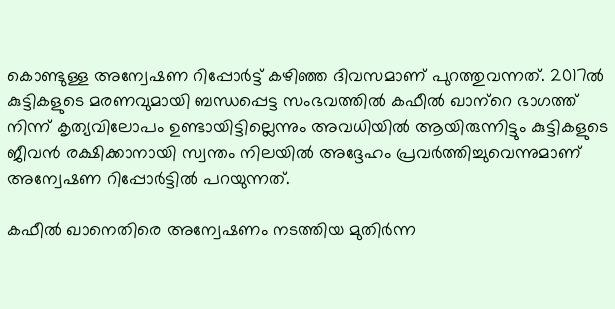കൊണ്ടുള്ള അന്വേഷണ റിപ്പോര്‍ട്ട് കഴിഞ്ഞ ദിവസമാണ് പുറത്തുവന്നത്. 2017ൽ കുട്ടികളുടെ മരണവുമായി ബന്ധപ്പെട്ട സംഭവത്തിൽ കഫീല്‍ ഖാന‍്റെ ഭാഗത്ത് നിന്ന് കൃത്യവിലോപം ഉണ്ടായിട്ടില്ലെന്നും അവധിയിൽ ആയിരുന്നിട്ടും കുട്ടികളുടെ ജീവൻ രക്ഷിക്കാനായി സ്വന്തം നിലയിൽ അദ്ദേഹം പ്രവർത്തിച്ചുവെന്നുമാണ് അന്വേഷണ റിപ്പോര്‍ട്ടില്‍ പറയുന്നത്.

കഫീൽ ഖാനെതിരെ അന്വേഷണം നടത്തിയ മുതിർന്ന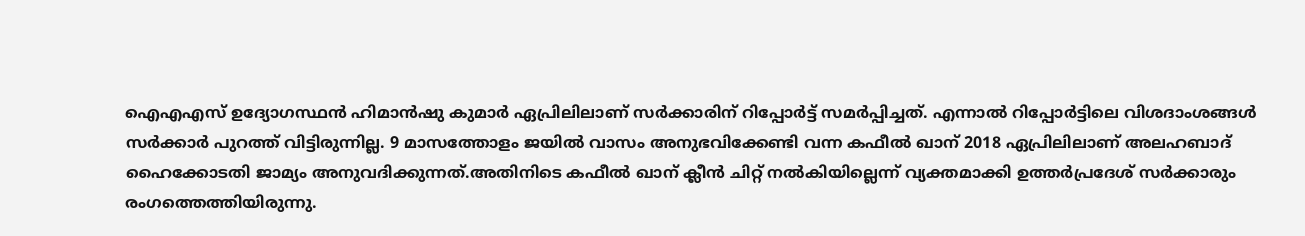ഐഎഎസ് ഉദ്യോഗസ്ഥൻ ഹിമാൻഷു കുമാർ ഏപ്രിലിലാണ് സർക്കാരിന് റിപ്പോർട്ട് സമർപ്പിച്ചത്. എന്നാൽ റിപ്പോർട്ടിലെ വിശദാംശങ്ങൾ സർക്കാർ പുറത്ത് വിട്ടിരുന്നില്ല. 9 മാസത്തോളം ജയിൽ വാസം അനുഭവിക്കേണ്ടി വന്ന കഫീൽ ഖാന് 2018 ഏപ്രിലിലാണ് അലഹബാദ് ഹൈക്കോടതി ജാമ്യം അനുവദിക്കുന്നത്.അതിനിടെ കഫീൽ ഖാന് ക്ലീൻ ചിറ്റ് നൽകിയില്ലെന്ന് വ്യക്തമാക്കി ഉത്തർപ്രദേശ് സർക്കാരും രംഗത്തെത്തിയിരുന്നു.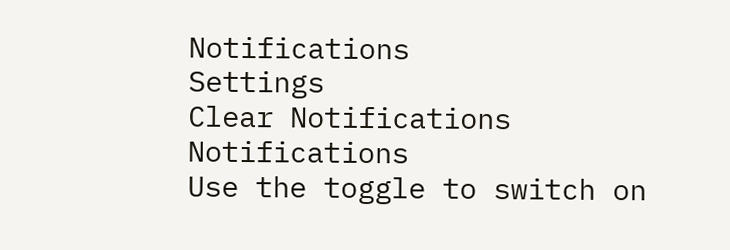Notifications
Settings
Clear Notifications
Notifications
Use the toggle to switch on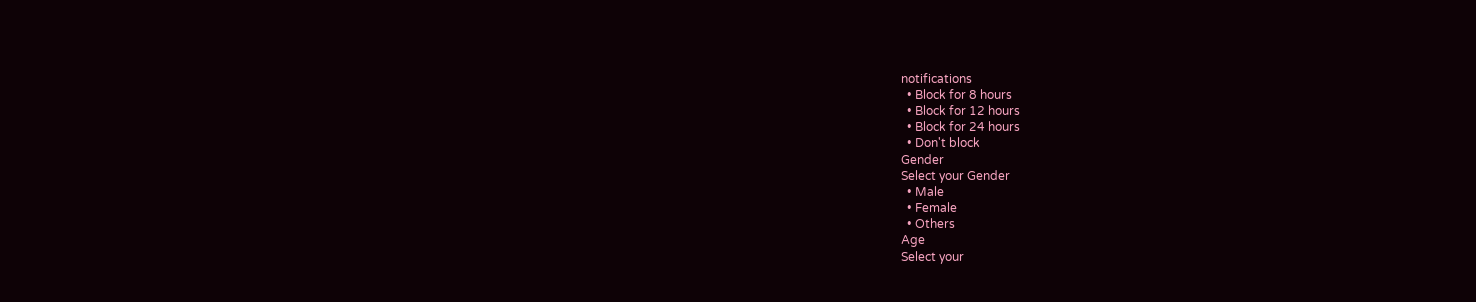notifications
  • Block for 8 hours
  • Block for 12 hours
  • Block for 24 hours
  • Don't block
Gender
Select your Gender
  • Male
  • Female
  • Others
Age
Select your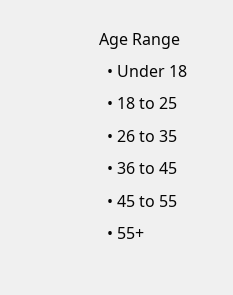Age Range
  • Under 18
  • 18 to 25
  • 26 to 35
  • 36 to 45
  • 45 to 55
  • 55+